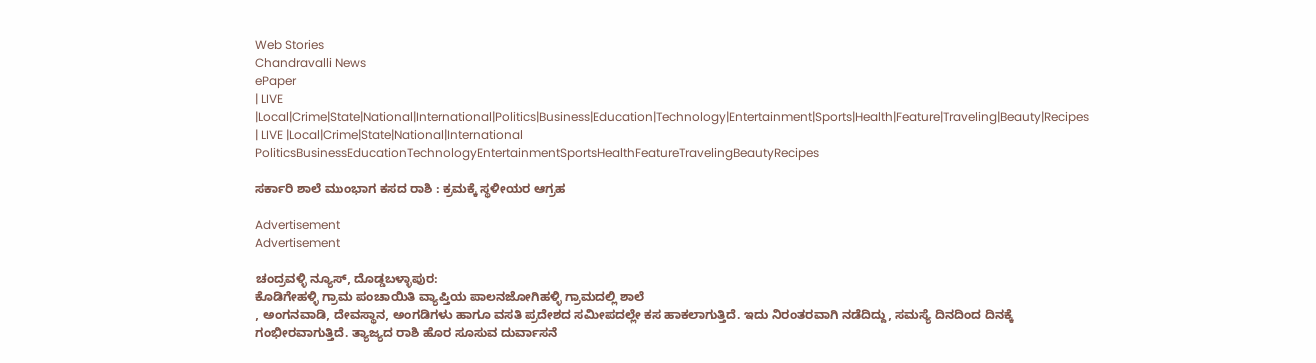Web Stories
Chandravalli News
ePaper
| LIVE |Local|Crime|State|National|International|Politics|Business|Education|Technology|Entertainment|Sports|Health|Feature|Traveling|Beauty|Recipes
| LIVE |Local|Crime|State|National|International
PoliticsBusinessEducationTechnologyEntertainmentSportsHealthFeatureTravelingBeautyRecipes

ಸರ್ಕಾರಿ ಶಾಲೆ ಮುಂಭಾಗ ಕಸದ ರಾಶಿ : ಕ್ರಮಕ್ಕೆ ಸ್ಥಳೀಯರ ಆಗ್ರಹ

Advertisement
Advertisement

ಚಂದ್ರವಳ್ಳಿ ನ್ಯೂಸ್, ದೊಡ್ಡಬಳ್ಳಾಪುರ:
ಕೊಡಿಗೇಹಳ್ಳಿ ಗ್ರಾಮ ಪಂಚಾಯಿತಿ ವ್ಯಾಪ್ತಿಯ ಪಾಲನಜೋಗಿಹಳ್ಳಿ ಗ್ರಾಮದಲ್ಲಿ ಶಾಲೆ
, ಅಂಗನವಾಡಿ, ದೇವಸ್ಥಾನ, ಅಂಗಡಿಗಳು ಹಾಗೂ ವಸತಿ ಪ್ರದೇಶದ ಸಮೀಪದಲ್ಲೇ ಕಸ ಹಾಕಲಾಗುತ್ತಿದೆ. ಇದು ನಿರಂತರವಾಗಿ ನಡೆದಿದ್ದು, ಸಮಸ್ಯೆ ದಿನದಿಂದ ದಿನಕ್ಕೆ ಗಂಭೀರವಾಗುತ್ತಿದೆ. ತ್ಯಾಜ್ಯದ ರಾಶಿ ಹೊರ ಸೂಸುವ ದುರ್ವಾಸನೆ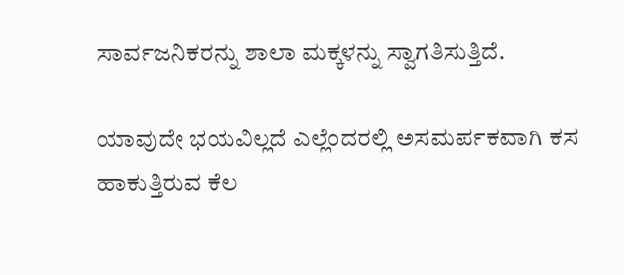ಸಾರ್ವಜನಿಕರನ್ನು ಶಾಲಾ ಮಕ್ಕಳನ್ನು ಸ್ವಾಗತಿಸುತ್ತಿದೆ.

ಯಾವುದೇ ಭಯವಿಲ್ಲದೆ ಎಲ್ಲೆಂದರಲ್ಲಿ ಅಸಮರ್ಪಕವಾಗಿ ಕಸ ಹಾಕುತ್ತಿರುವ ಕೆಲ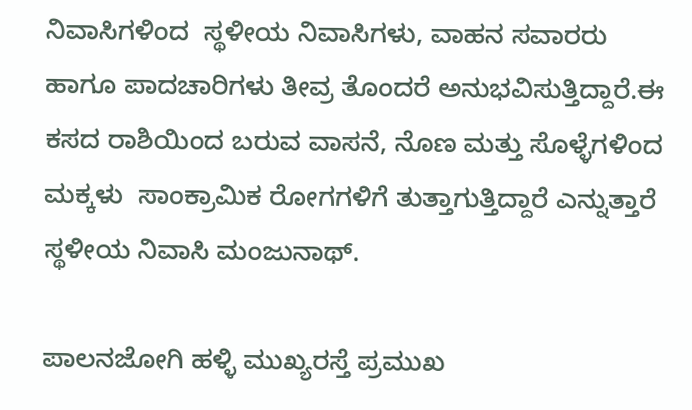ನಿವಾಸಿಗಳಿಂದ  ಸ್ಥಳೀಯ ನಿವಾಸಿಗಳು, ವಾಹನ ಸವಾರರು ಹಾಗೂ ಪಾದಚಾರಿಗಳು ತೀವ್ರ ತೊಂದರೆ ಅನುಭವಿಸುತ್ತಿದ್ದಾರೆ.ಈ ಕಸದ ರಾಶಿಯಿಂದ ಬರುವ ವಾಸನೆ, ನೊಣ ಮತ್ತು ಸೊಳ್ಳೆಗಳಿಂದ ಮಕ್ಕಳು  ಸಾಂಕ್ರಾಮಿಕ ರೋಗಗಳಿಗೆ ತುತ್ತಾಗುತ್ತಿದ್ದಾರೆ ಎನ್ನುತ್ತಾರೆ ಸ್ಥಳೀಯ ನಿವಾಸಿ ಮಂಜುನಾಥ್.

ಪಾಲನಜೋಗಿ ಹಳ್ಳಿ ಮುಖ್ಯರಸ್ತೆ ಪ್ರಮುಖ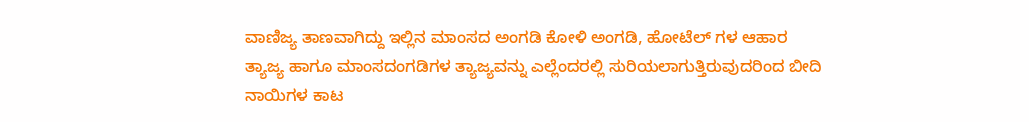ವಾಣಿಜ್ಯ ತಾಣವಾಗಿದ್ದು ಇಲ್ಲಿನ ಮಾಂಸದ ಅಂಗಡಿ ಕೋಳಿ ಅಂಗಡಿ, ಹೋಟೆಲ್ ಗಳ ಆಹಾರ ತ್ಯಾಜ್ಯ ಹಾಗೂ ಮಾಂಸದಂಗಡಿಗಳ ತ್ಯಾಜ್ಯವನ್ನು ಎಲ್ಲೆಂದರಲ್ಲಿ ಸುರಿಯಲಾಗುತ್ತಿರುವುದರಿಂದ ಬೀದಿ ನಾಯಿಗಳ ಕಾಟ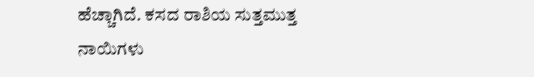ಹೆಚ್ಚಾಗಿದೆ. ಕಸದ ರಾಶಿಯ ಸುತ್ತಮುತ್ತ  ನಾಯಿಗಳು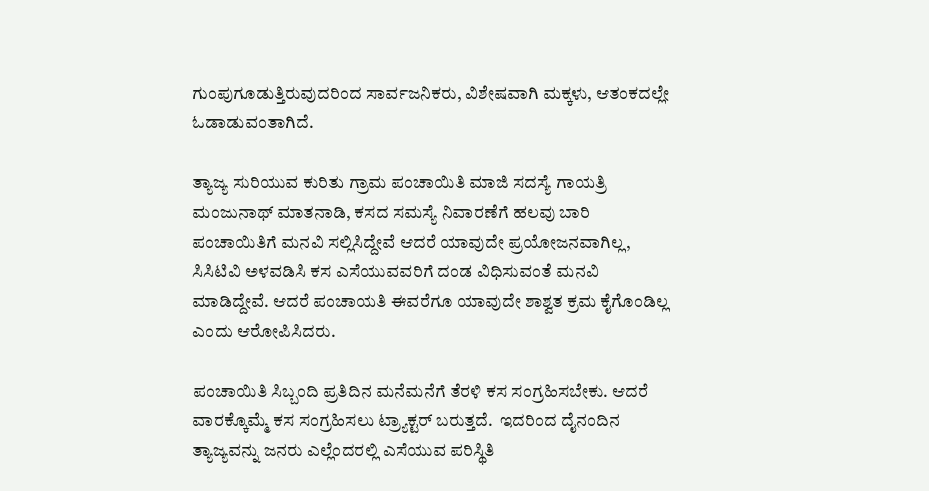ಗುಂಪುಗೂಡುತ್ತಿರುವುದರಿಂದ ಸಾರ್ವಜನಿಕರು, ವಿಶೇಷವಾಗಿ ಮಕ್ಕಳು, ಆತಂಕದಲ್ಲೇ ಓಡಾಡುವಂತಾಗಿದೆ.

ತ್ಯಾಜ್ಯ ಸುರಿಯುವ ಕುರಿತು ಗ್ರಾಮ ಪಂಚಾಯಿತಿ ಮಾಜಿ ಸದಸ್ಯೆ ಗಾಯತ್ರಿ ಮಂಜುನಾಥ್ ಮಾತನಾಡಿ, ಕಸದ ಸಮಸ್ಯೆ ನಿವಾರಣೆಗೆ ಹಲವು ಬಾರಿ ಪಂಚಾಯಿತಿಗೆ ಮನವಿ ಸಲ್ಲಿಸಿದ್ದೇವೆ ಆದರೆ ಯಾವುದೇ ಪ್ರಯೋಜನವಾಗಿಲ್ಲ, ಸಿಸಿಟಿವಿ ಅಳವಡಿಸಿ ಕಸ ಎಸೆಯುವವರಿಗೆ ದಂಡ ವಿಧಿಸುವಂತೆ ಮನವಿ ಮಾಡಿದ್ದೇವೆ. ಆದರೆ ಪಂಚಾಯತಿ ಈವರೆಗೂ ಯಾವುದೇ ಶಾಶ್ವತ ಕ್ರಮ ಕೈಗೊಂಡಿಲ್ಲ ಎಂದು ಆರೋಪಿಸಿದರು.

ಪಂಚಾಯಿತಿ ಸಿಬ್ಬಂದಿ ಪ್ರತಿದಿನ ಮನೆಮನೆಗೆ ತೆರಳಿ ಕಸ ಸಂಗ್ರಹಿಸಬೇಕು. ಆದರೆ ವಾರಕ್ಕೊಮ್ಮೆ ಕಸ ಸಂಗ್ರಹಿಸಲು ಟ್ರ್ಯಾಕ್ಟರ್ ಬರುತ್ತದೆ.  ಇದರಿಂದ ದೈನಂದಿನ ತ್ಯಾಜ್ಯವನ್ನು ಜನರು ಎಲ್ಲೆಂದರಲ್ಲಿ ಎಸೆಯುವ ಪರಿಸ್ಥಿತಿ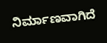ನಿರ್ಮಾಣವಾಗಿದೆ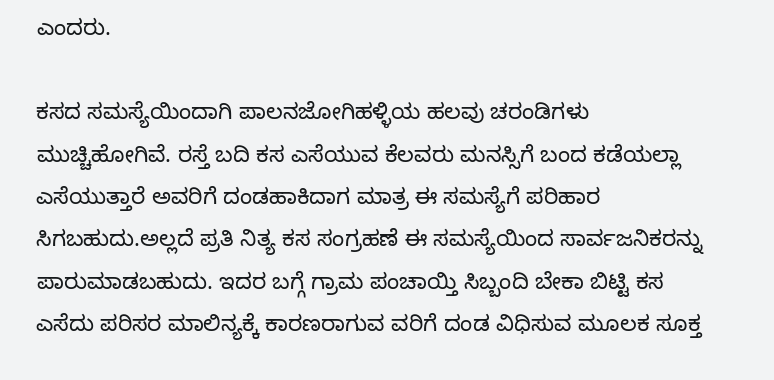ಎಂದರು.

ಕಸದ ಸಮಸ್ಯೆಯಿಂದಾಗಿ ಪಾಲನಜೋಗಿಹಳ್ಳಿಯ ಹಲವು ಚರಂಡಿಗಳು ಮುಚ್ಚಿಹೋಗಿವೆ. ರಸ್ತೆ ಬದಿ ಕಸ ಎಸೆಯುವ ಕೆಲವರು ಮನಸ್ಸಿಗೆ ಬಂದ ಕಡೆಯಲ್ಲಾ ಎಸೆಯುತ್ತಾರೆ ಅವರಿಗೆ ದಂಡಹಾಕಿದಾಗ ಮಾತ್ರ ಈ ಸಮಸ್ಯೆಗೆ ಪರಿಹಾರ ಸಿಗಬಹುದು.ಅಲ್ಲದೆ ಪ್ರತಿ ನಿತ್ಯ ಕಸ ಸಂಗ್ರಹಣೆ ಈ ಸಮಸ್ಯೆಯಿಂದ ಸಾರ್ವಜನಿಕರನ್ನು ಪಾರುಮಾಡಬಹುದು. ಇದರ ಬಗ್ಗೆ ಗ್ರಾಮ ಪಂಚಾಯ್ತಿ ಸಿಬ್ಬಂದಿ ಬೇಕಾ ಬಿಟ್ಟಿ ಕಸ ಎಸೆದು ಪರಿಸರ ಮಾಲಿನ್ಯಕ್ಕೆ ಕಾರಣರಾಗುವ ವರಿಗೆ ದಂಡ ವಿಧಿಸುವ ಮೂಲಕ ಸೂಕ್ತ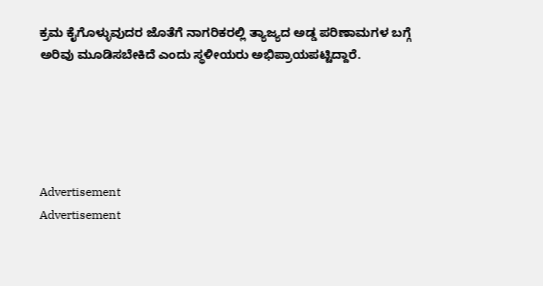ಕ್ರಮ ಕೈಗೊಳ್ಳುವುದರ ಜೊತೆಗೆ ನಾಗರಿಕರಲ್ಲಿ ತ್ಯಾಜ್ಯದ ಅಡ್ಡ ಪರಿಣಾಮಗಳ ಬಗ್ಗೆ ಅರಿವು ಮೂಡಿಸಬೇಕಿದೆ ಎಂದು ಸ್ಥಳೀಯರು ಅಭಿಪ್ರಾಯಪಟ್ಟಿದ್ದಾರೆ.





Advertisement
Advertisement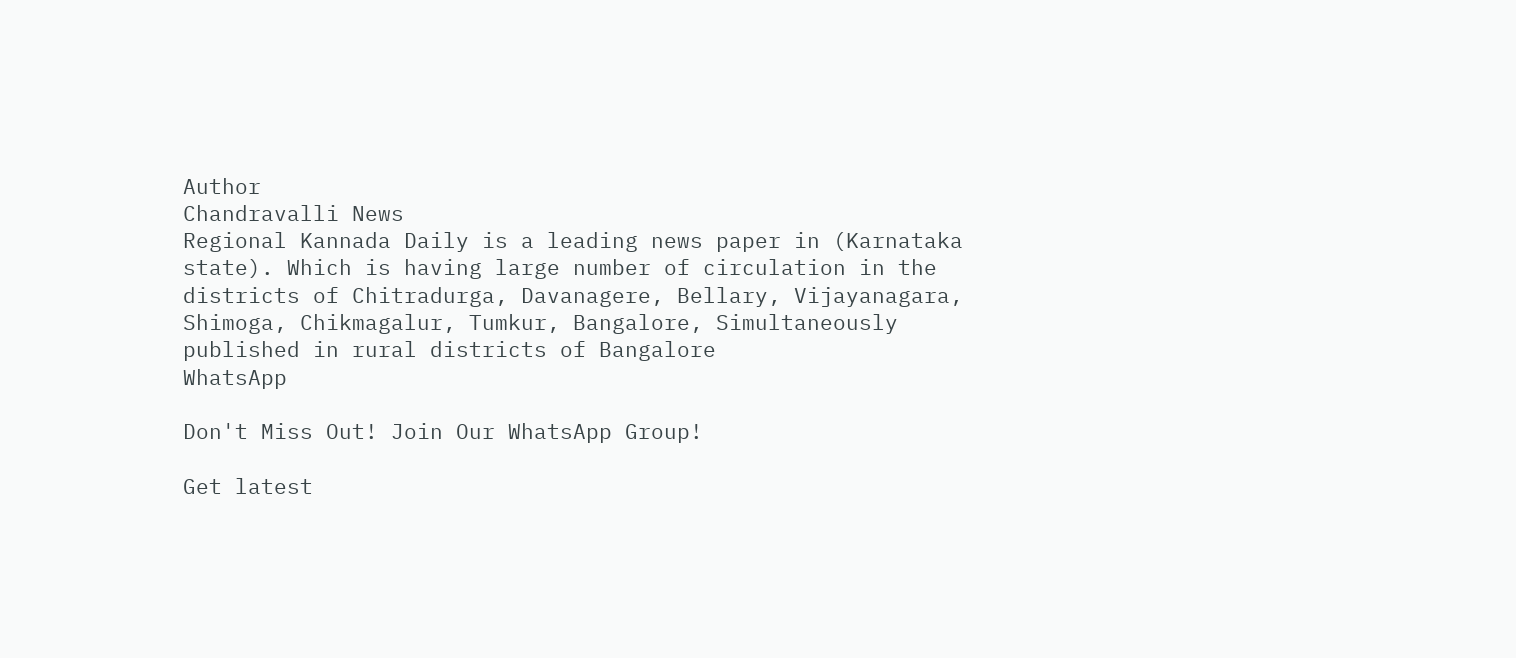Author
Chandravalli News
Regional Kannada Daily is a leading news paper in (Karnataka state). Which is having large number of circulation in the districts of Chitradurga, Davanagere, Bellary, Vijayanagara, Shimoga, Chikmagalur, Tumkur, Bangalore, Simultaneously published in rural districts of Bangalore
WhatsApp

Don't Miss Out! Join Our WhatsApp Group!

Get latest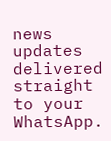news updates delivered straight to your WhatsApp.